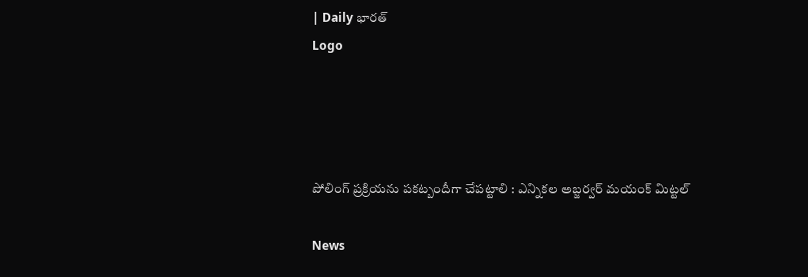| Daily భారత్
Logo




పోలింగ్ ప్రక్రియను పకట్బందీగా చేపట్టాలి : ఎన్నికల అబ్జర్వర్ మయంక్ మిట్టల్

News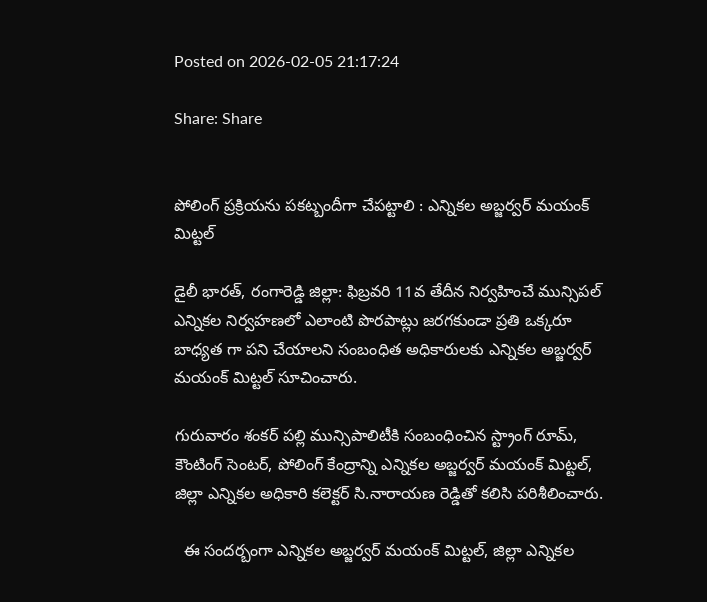Posted on 2026-02-05 21:17:24

Share: Share


పోలింగ్ ప్రక్రియను పకట్బందీగా చేపట్టాలి : ఎన్నికల అబ్జర్వర్ మయంక్ మిట్టల్

డైలీ భారత్, రంగారెడ్డి జిల్లా: ఫిబ్రవరి 11వ తేదీన నిర్వహించే మున్సిపల్ ఎన్నికల నిర్వహణలో ఎలాంటి పొరపాట్లు జరగకుండా ప్రతి ఒక్కరూ  బాధ్యత గా పని చేయాలని సంబంధిత అధికారులకు ఎన్నికల అబ్జర్వర్ మయంక్ మిట్టల్ సూచించారు.

గురువారం శంకర్ పల్లి మున్సిపాలిటీకి సంబంధించిన స్ట్రాంగ్ రూమ్, కౌంటింగ్ సెంటర్, పోలింగ్ కేంద్రాన్ని ఎన్నికల అబ్జర్వర్ మయంక్ మిట్టల్, జిల్లా ఎన్నికల అధికారి కలెక్టర్ సి.నారాయణ రెడ్డితో కలిసి పరిశీలించారు.

  ఈ సందర్బంగా ఎన్నికల అబ్జర్వర్ మయంక్ మిట్టల్, జిల్లా ఎన్నికల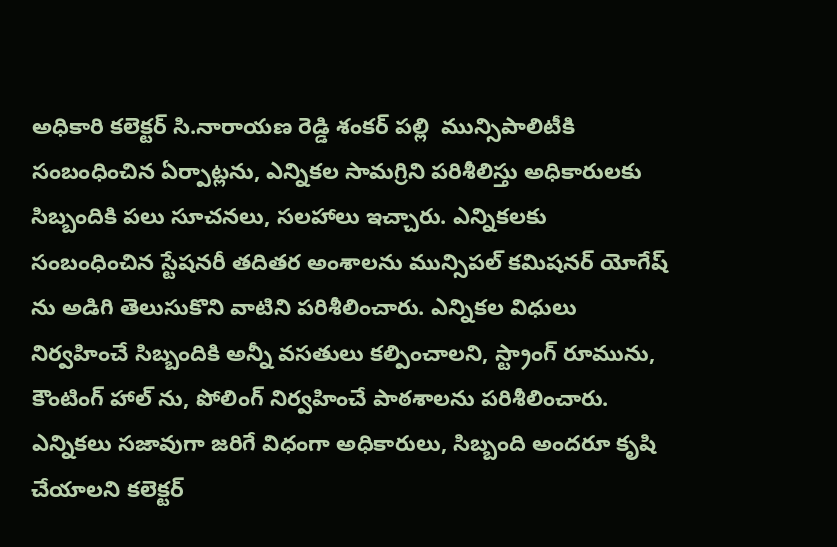అధికారి కలెక్టర్ సి.నారాయణ రెడ్డి శంకర్ పల్లి  మున్సిపాలిటీకి సంబంధించిన ఏర్పాట్లను, ఎన్నికల సామగ్రిని పరిశీలిస్తు అధికారులకు సిబ్బందికి పలు సూచనలు, సలహాలు ఇచ్చారు. ఎన్నికలకు సంబంధించిన స్టేషనరీ తదితర అంశాలను మున్సిపల్ కమిషనర్ యోగేష్ ను అడిగి తెలుసుకొని వాటిని పరిశీలించారు. ఎన్నికల విధులు నిర్వహించే సిబ్బందికి అన్నీ వసతులు కల్పించాలని, స్ట్రాంగ్ రూమును, కౌంటింగ్ హాల్ ను, పోలింగ్ నిర్వహించే పాఠశాలను పరిశీలించారు. ఎన్నికలు సజావుగా జరిగే విధంగా అధికారులు, సిబ్బంది అందరూ కృషి చేయాలని కలెక్టర్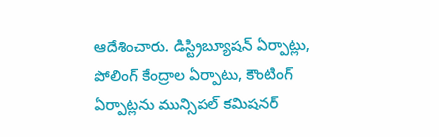ఆదేశించారు. డిస్ట్రిబ్యూషన్ ఏర్పాట్లు, పోలింగ్ కేంద్రాల ఏర్పాటు, కౌంటింగ్ ఏర్పాట్లను మున్సిపల్ కమిషనర్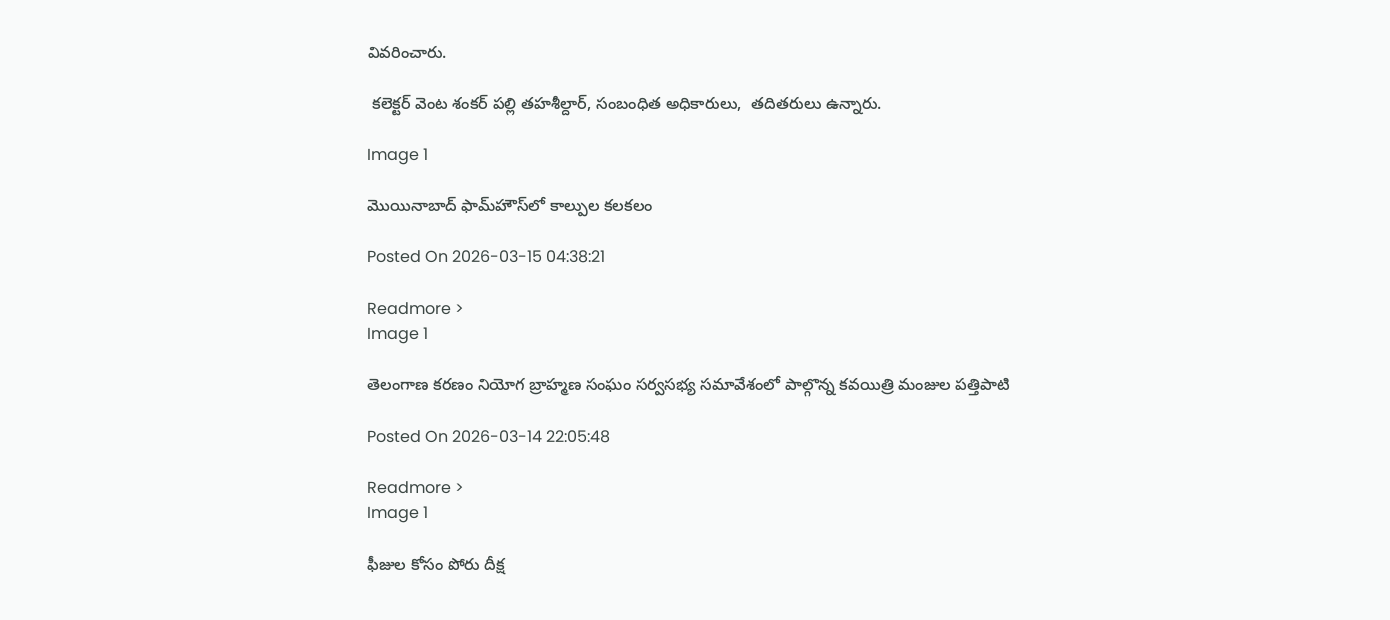వివరించారు.

 కలెక్టర్ వెంట శంకర్ పల్లి తహశీల్దార్, సంబంధిత అధికారులు,  తదితరులు ఉన్నారు.

Image 1

మొయినాబాద్‌ ఫామ్‌హౌస్‌లో కాల్పుల కలకలం

Posted On 2026-03-15 04:38:21

Readmore >
Image 1

తెలంగాణ కరణం నియోగ బ్రాహ్మణ సంఘం సర్వసభ్య సమావేశంలో పాల్గొన్న కవయిత్రి మంజుల పత్తిపాటి

Posted On 2026-03-14 22:05:48

Readmore >
Image 1

ఫీజుల కోసం పోరు దీక్ష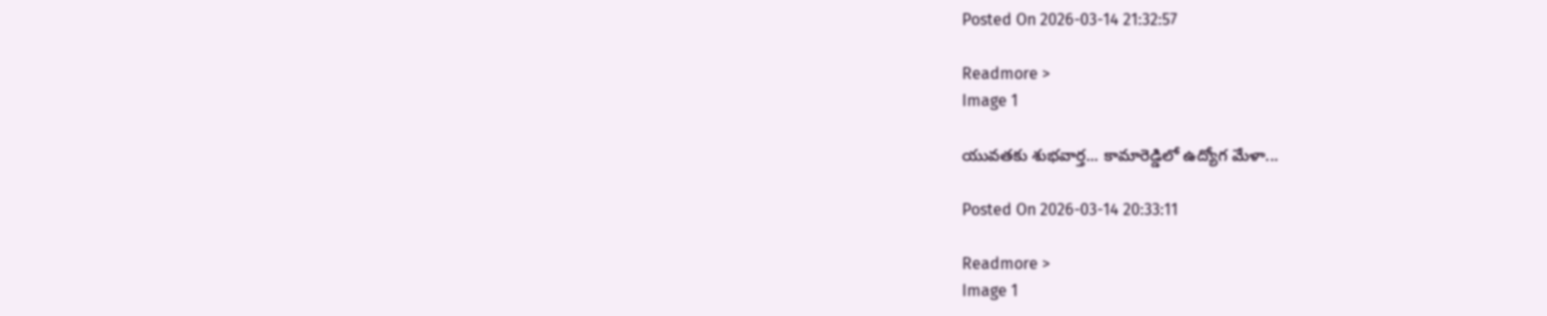Posted On 2026-03-14 21:32:57

Readmore >
Image 1

యువతకు శుభవార్త... కామారెడ్డిలో ఉద్యోగ మేళా...

Posted On 2026-03-14 20:33:11

Readmore >
Image 1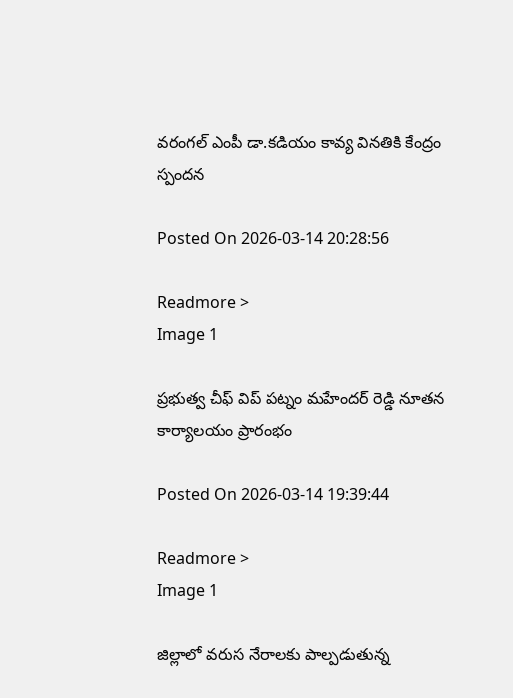వరంగల్ ఎంపీ డా.కడియం కావ్య వినతికి కేంద్రం స్పందన

Posted On 2026-03-14 20:28:56

Readmore >
Image 1

ప్రభుత్వ చీఫ్ విప్ పట్నం మహేందర్ రెడ్డి నూతన కార్యాలయం ప్రారంభం

Posted On 2026-03-14 19:39:44

Readmore >
Image 1

జిల్లాలో వరుస నేరాలకు పాల్పడుతున్న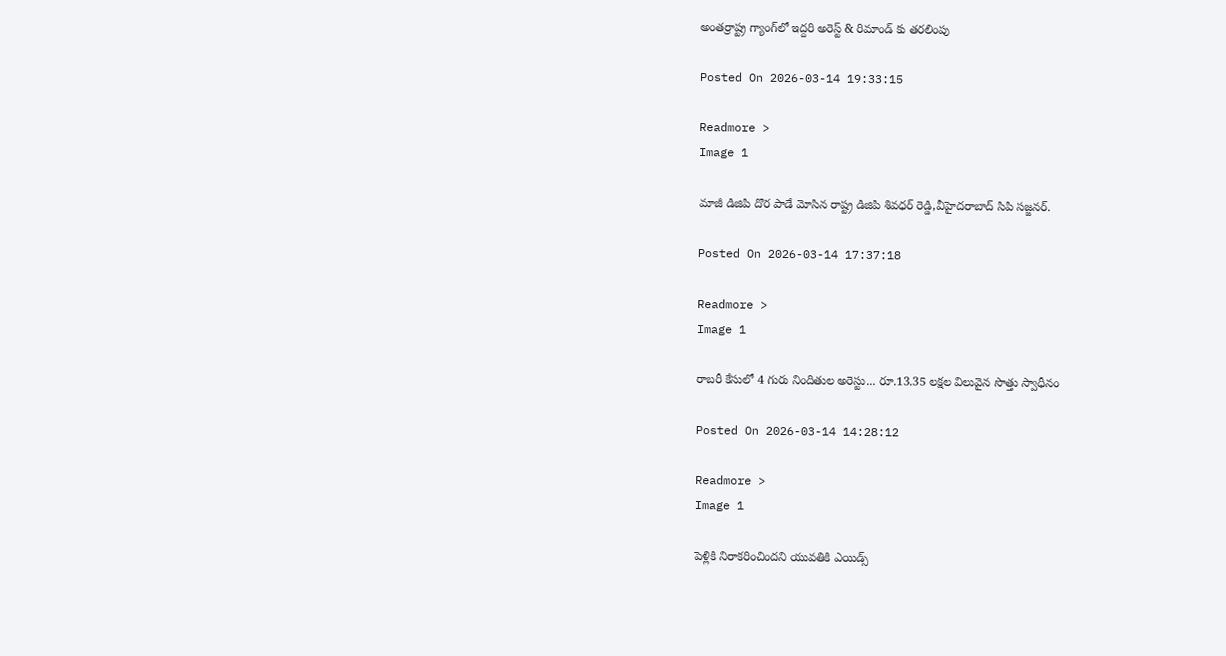అంతర్రాష్ట్ర గ్యాంగ్‌లో ఇద్దరి అరెస్ట్ & రిమాండ్ కు తరలింపు

Posted On 2026-03-14 19:33:15

Readmore >
Image 1

మాజీ డిజిపి దొర పాడే మోసిన రాష్ట్ర డిజిపి శివధర్ రెడ్డి,వీహైదరాబాద్ సిపి సజ్జనర్.

Posted On 2026-03-14 17:37:18

Readmore >
Image 1

రాబరీ కేసులో 4 గురు నిందితుల అరెస్టు... రూ.13.35 లక్షల విలువైన సొత్తు స్వాధీనం

Posted On 2026-03-14 14:28:12

Readmore >
Image 1

పెళ్లికి నిరాకరించిందని యువతికి ఎయిడ్స్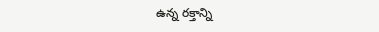ఉన్న రక్తాన్ని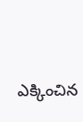ఎక్కించిన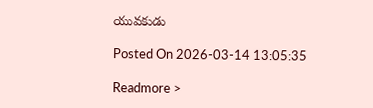యువకుడు

Posted On 2026-03-14 13:05:35

Readmore >